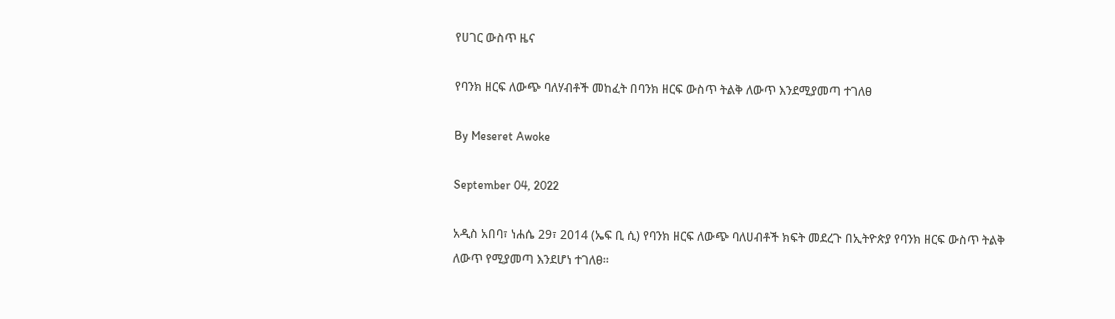የሀገር ውስጥ ዜና

የባንክ ዘርፍ ለውጭ ባለሃብቶች መከፈት በባንክ ዘርፍ ውስጥ ትልቅ ለውጥ እንደሚያመጣ ተገለፀ

By Meseret Awoke

September 04, 2022

አዲስ አበባ፣ ነሐሴ 29፣ 2014 (ኤፍ ቢ ሲ) የባንክ ዘርፍ ለውጭ ባለሀብቶች ክፍት መደረጉ በኢትዮጵያ የባንክ ዘርፍ ውስጥ ትልቅ ለውጥ የሚያመጣ እንደሆነ ተገለፀ።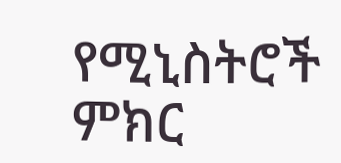የሚኒስትሮች ምክር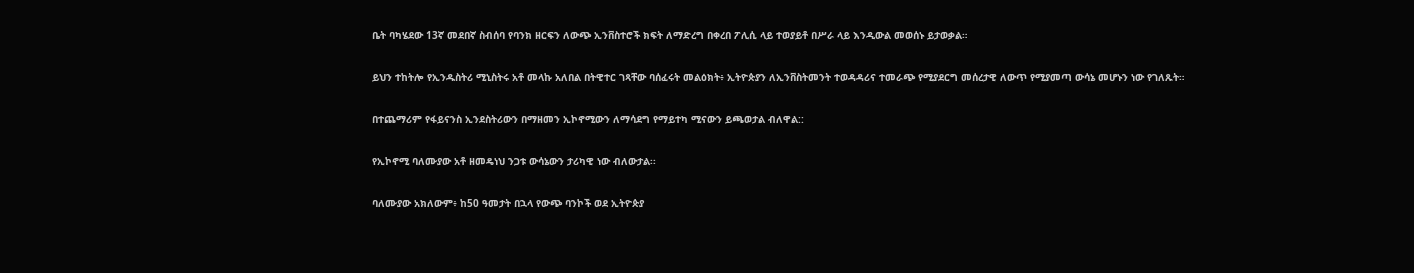ቤት ባካሄደው 13ኛ መደበኛ ስብሰባ የባንክ ዘርፍን ለውጭ ኢንቨስተሮች ክፍት ለማድረግ በቀረበ ፖሊሲ ላይ ተወያይቶ በሥራ ላይ እንዲውል መወሰኑ ይታወቃል።

ይህን ተከትሎ የኢንዱስትሪ ሚኒስትሩ አቶ መላኩ አለበል በትዊተር ገጻቸው ባሰፈሩት መልዕክት፥ ኢትዮጵያን ለኢንቨስትመንት ተወዳዳሪና ተመራጭ የሚያደርግ መሰረታዊ ለውጥ የሚያመጣ ውሳኔ መሆኑን ነው የገለጹት።

በተጨማሪም የፋይናንስ ኢንደስትሪውን በማዘመን ኢኮኖሚውን ለማሳደግ የማይተካ ሚናውን ይጫወታል ብለዋል::

የኢኮኖሚ ባለሙያው አቶ ዘመዴነህ ንጋቱ ውሳኔውን ታሪካዊ ነው ብለውታል፡፡

ባለሙያው አክለውም፥ ከ50 ዓመታት በኋላ የውጭ ባንኮች ወደ ኢትዮጵያ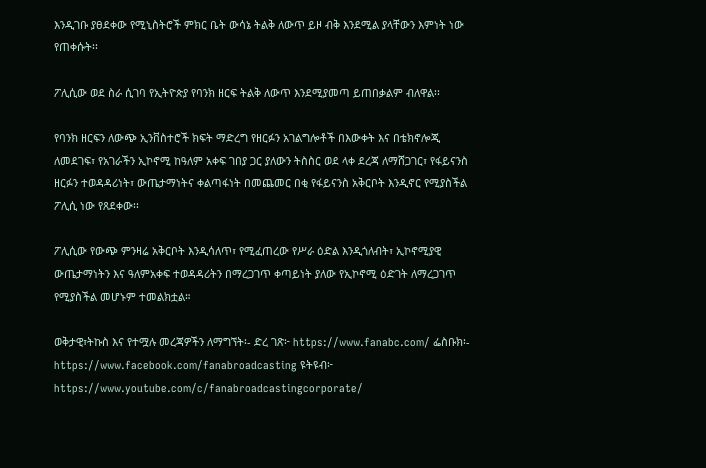እንዲገቡ ያፀደቀው የሚኒስትሮች ምክር ቤት ውሳኔ ትልቅ ለውጥ ይዞ ብቅ እንደሚል ያላቸውን እምነት ነው የጠቀሱት፡፡

ፖሊሲው ወደ ስራ ሲገባ የኢትዮጵያ የባንክ ዘርፍ ትልቅ ለውጥ እንደሚያመጣ ይጠበቃልም ብለዋል፡፡

የባንክ ዘርፍን ለውጭ ኢንቨስተሮች ክፍት ማድረግ የዘርፉን አገልግሎቶች በእውቀት እና በቴክኖሎጂ ለመደገፍ፣ የአገራችን ኢኮኖሚ ከዓለም አቀፍ ገበያ ጋር ያለውን ትስስር ወደ ላቀ ደረጃ ለማሸጋገር፣ የፋይናንስ ዘርፉን ተወዳዳሪነት፣ ውጤታማነትና ቀልጣፋነት በመጨመር በቂ የፋይናንስ አቅርቦት እንዲኖር የሚያስችል ፖሊሲ ነው የጸደቀው፡፡

ፖሊሲው የውጭ ምንዛሬ አቅርቦት እንዲሳለጥ፣ የሚፈጠረው የሥራ ዕድል እንዲጎለብት፣ ኢኮኖሚያዊ ውጤታማነትን እና ዓለምአቀፍ ተወዳዳሪትን በማረጋገጥ ቀጣይነት ያለው የኢኮኖሚ ዕድገት ለማረጋገጥ የሚያስችል መሆኑም ተመልክቷል።

ወቅታዊ፣ትኩስ እና የተሟሉ መረጃዎችን ለማግኘት፡- ድረ ገጽ፦ https://www.fanabc.com/ ፌስቡክ፡- https://www.facebook.com/fanabroadcasting ዩትዩብ፦ https://www.youtube.com/c/fanabroadcastingcorporate/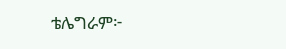ቴሌግራም፦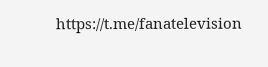https://t.me/fanatelevision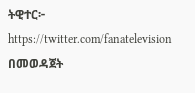ትዊተር፦ https://twitter.com/fanatelevision በመወዳጀት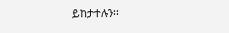ይከታተሉን፡፡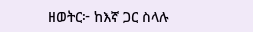ዘወትር፦ ከእኛ ጋር ስላሉ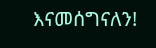እናመሰግናለን!